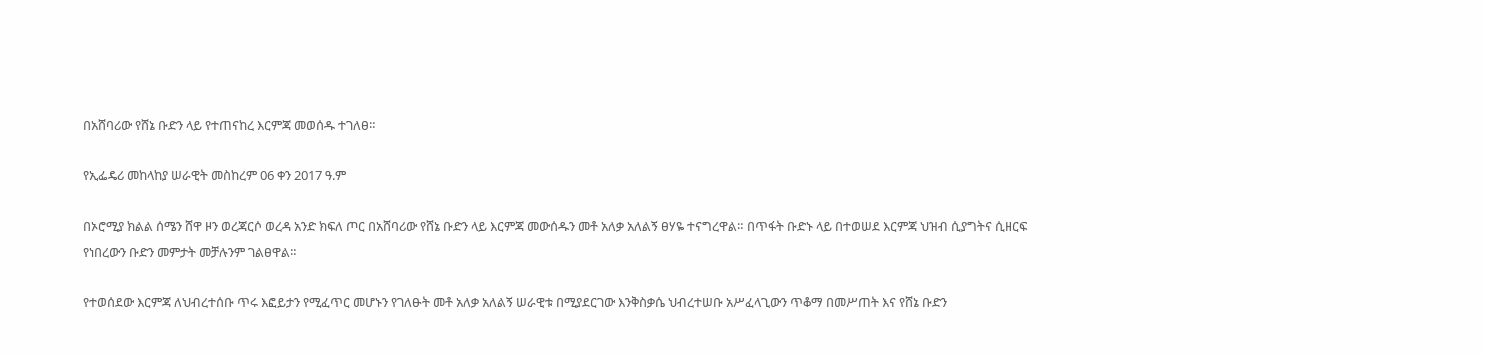በአሸባሪው የሸኔ ቡድን ላይ የተጠናከረ እርምጃ መወሰዱ ተገለፀ።

የኢፌዴሪ መከላከያ ሠራዊት መስከረም 06 ቀን 2017 ዓ.ም

በኦሮሚያ ክልል ሰሜን ሸዋ ዞን ወረጃርሶ ወረዳ አንድ ክፍለ ጦር በአሸባሪው የሸኔ ቡድን ላይ እርምጃ መውሰዱን መቶ አለቃ አለልኝ ፀሃዬ ተናግረዋል። በጥፋት ቡድኑ ላይ በተወሠደ እርምጃ ህዝብ ሲያግትና ሲዘርፍ የነበረውን ቡድን መምታት መቻሉንም ገልፀዋል።

የተወሰደው እርምጃ ለህብረተሰቡ ጥሩ እፎይታን የሚፈጥር መሆኑን የገለፁት መቶ አለቃ አለልኝ ሠራዊቱ በሚያደርገው እንቅስቃሴ ህብረተሠቡ አሥፈላጊውን ጥቆማ በመሥጠት እና የሸኔ ቡድን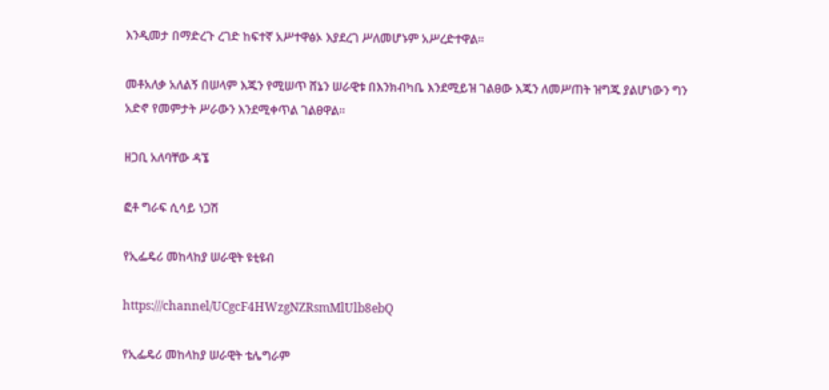እንዲመታ በማድረጉ ረገድ ከፍተኛ አሥተዋፅኦ እያደረገ ሥለመሆኑም አሥረድተዋል።

መቶአለቃ አለልኝ በሠላም እጁን የሚሠጥ ሸኔን ሠራዊቱ በእንክብካቤ እንደሚይዝ ገልፀው እጁን ለመሥጠት ዝግጁ ያልሆነውን ግን አድኖ የመምታት ሥራውን እንደሚቀጥል ገልፀዋል።

ዘጋቢ አለባቸው ዳኜ

ፎቶ ግራፍ ሲሳይ ነጋሽ

የኢፌዴሪ መከላከያ ሠራዊት ዩቲዩብ

https:///channel/UCgcF4HWzgNZRsmMlUlb8ebQ

የኢፌዴሪ መከላከያ ሠራዊት ቴሌግራም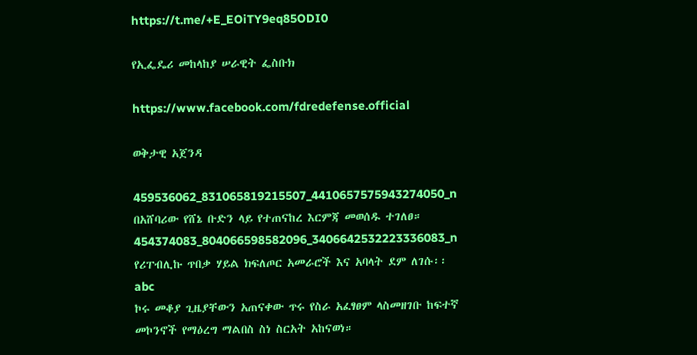https://t.me/+E_EOiTY9eq85ODI0

የኢፌዴሪ መከላከያ ሠራዊት ፌስቡክ

https://www.facebook.com/fdredefense.official

ወቅታዊ አጀንዳ

459536062_831065819215507_4410657575943274050_n
በአሸባሪው የሸኔ ቡድን ላይ የተጠናከረ እርምጃ መወሰዱ ተገለፀ።
454374083_804066598582096_3406642532223336083_n
የሪፐብሊኩ ጥበቃ ሃይል ክፍለጦር አመራሮች እና አባላት ደም ለገሱ፡፡
abc
ኮሩ መቆያ ጊዜያቸውን አጠናቀው ጥሩ የስራ አፈፃፀም ላስመዘገቡ ከፍተኛ መኮንኖች የማዕረግ ማልበስ ስነ ስርአት አከናወነ።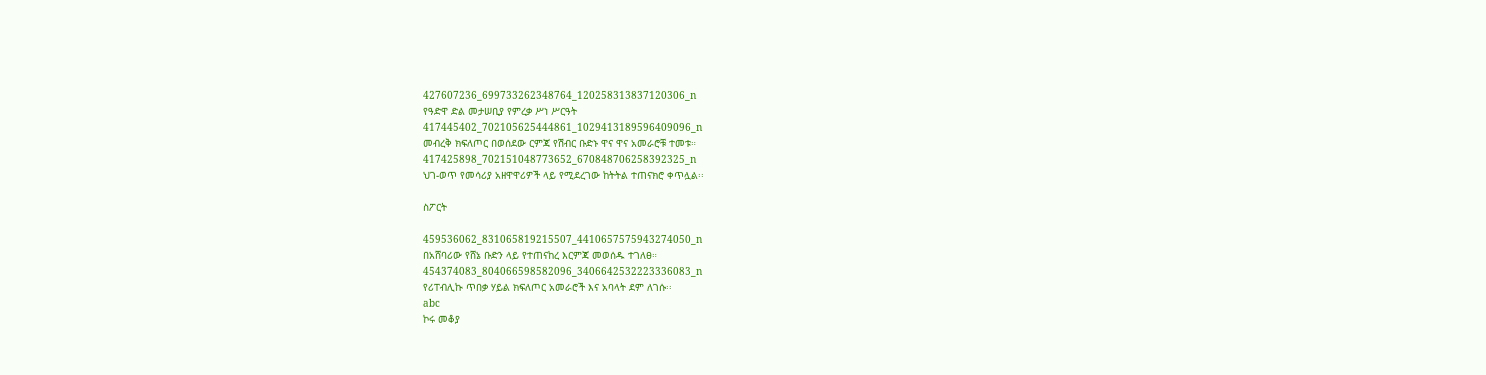427607236_699733262348764_120258313837120306_n
የዓድዋ ድል መታሠቢያ የምረቃ ሥነ ሥርዓት
417445402_702105625444861_1029413189596409096_n
መብረቅ ክፍለጦር በወሰደው ርምጃ የሽብር ቡድኑ ዋና ዋና አመራሮቹ ተመቱ።
417425898_702151048773652_670848706258392325_n
ህገ-ወጥ የመሳሪያ አዘዋዋሪዎች ላይ የሚደረገው ከትትል ተጠናክሮ ቀጥሏል፡፡

ስፖርት

459536062_831065819215507_4410657575943274050_n
በአሸባሪው የሸኔ ቡድን ላይ የተጠናከረ እርምጃ መወሰዱ ተገለፀ።
454374083_804066598582096_3406642532223336083_n
የሪፐብሊኩ ጥበቃ ሃይል ክፍለጦር አመራሮች እና አባላት ደም ለገሱ፡፡
abc
ኮሩ መቆያ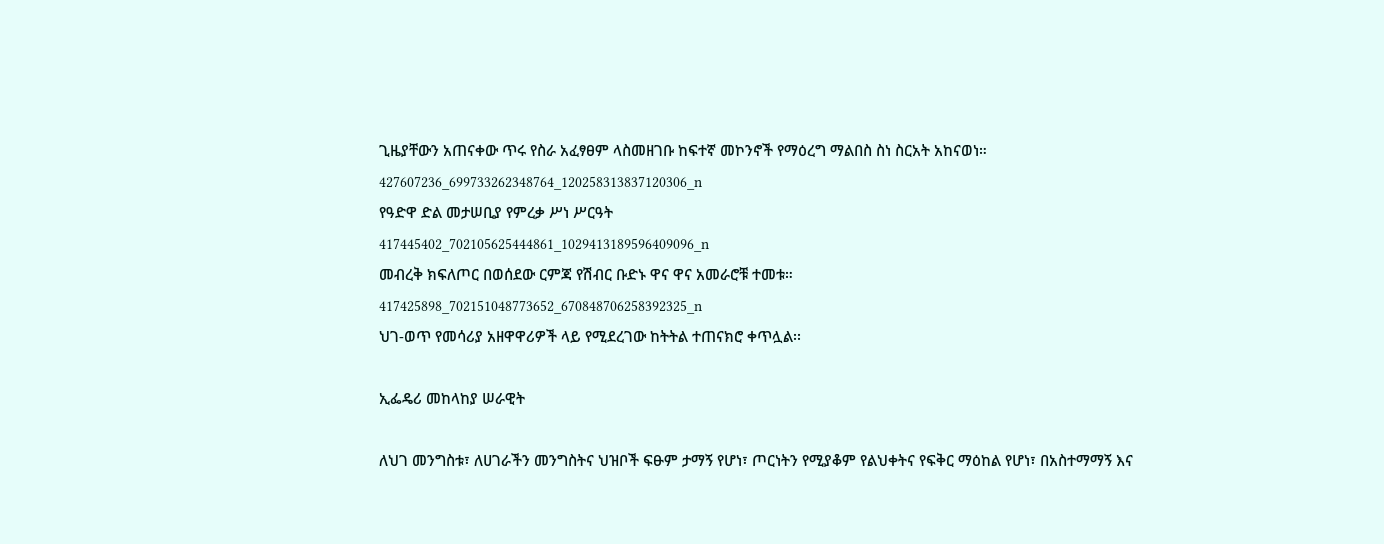ጊዜያቸውን አጠናቀው ጥሩ የስራ አፈፃፀም ላስመዘገቡ ከፍተኛ መኮንኖች የማዕረግ ማልበስ ስነ ስርአት አከናወነ።
427607236_699733262348764_120258313837120306_n
የዓድዋ ድል መታሠቢያ የምረቃ ሥነ ሥርዓት
417445402_702105625444861_1029413189596409096_n
መብረቅ ክፍለጦር በወሰደው ርምጃ የሽብር ቡድኑ ዋና ዋና አመራሮቹ ተመቱ።
417425898_702151048773652_670848706258392325_n
ህገ-ወጥ የመሳሪያ አዘዋዋሪዎች ላይ የሚደረገው ከትትል ተጠናክሮ ቀጥሏል፡፡

ኢፌዴሪ መከላከያ ሠራዊት

ለህገ መንግስቱ፣ ለሀገራችን መንግስትና ህዝቦች ፍፁም ታማኝ የሆነ፣ ጦርነትን የሚያቆም የልህቀትና የፍቅር ማዕከል የሆነ፣ በአስተማማኝ እና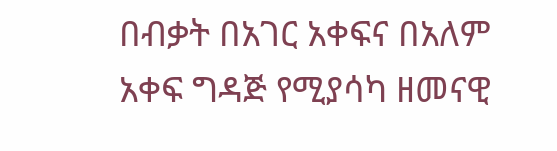በብቃት በአገር አቀፍና በአለም አቀፍ ግዳጅ የሚያሳካ ዘመናዊ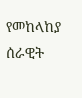የመከላከያ ሰራዊት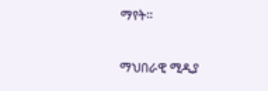ማየት።

ማህበራዊ ሚዲያ